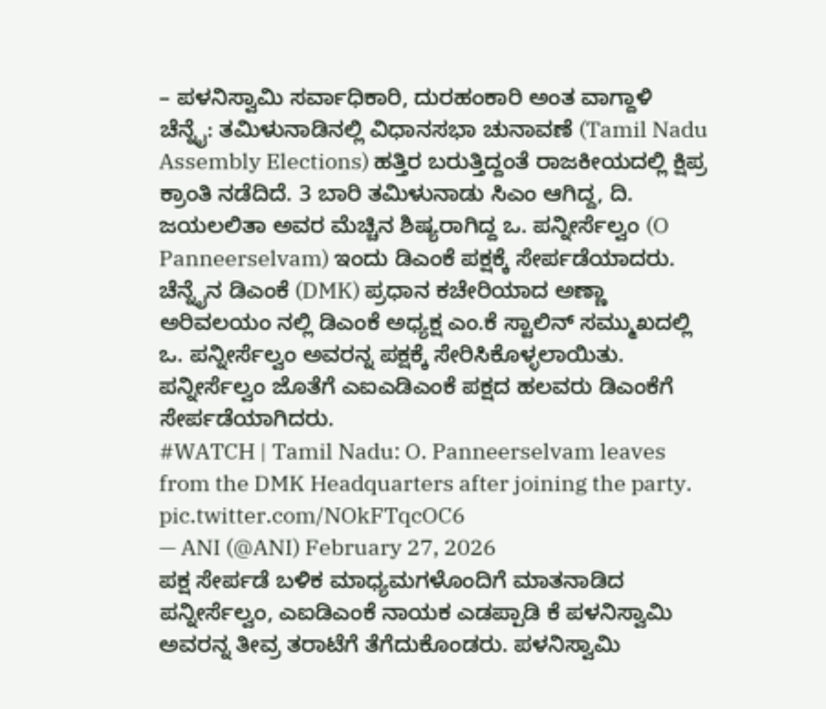– ಪಳನಿಸ್ವಾಮಿ ಸರ್ವಾಧಿಕಾರಿ, ದುರಹಂಕಾರಿ ಅಂತ ವಾಗ್ದಾಳಿ
ಚೆನ್ನೈ: ತಮಿಳುನಾಡಿನಲ್ಲಿ ವಿಧಾನಸಭಾ ಚುನಾವಣೆ (Tamil Nadu Assembly Elections) ಹತ್ತಿರ ಬರುತ್ತಿದ್ದಂತೆ ರಾಜಕೀಯದಲ್ಲಿ ಕ್ಷಿಪ್ರ ಕ್ರಾಂತಿ ನಡೆದಿದೆ. 3 ಬಾರಿ ತಮಿಳುನಾಡು ಸಿಎಂ ಆಗಿದ್ದ, ದಿ. ಜಯಲಲಿತಾ ಅವರ ಮೆಚ್ಚಿನ ಶಿಷ್ಯರಾಗಿದ್ದ ಒ. ಪನ್ನೀರ್ಸೆಲ್ವಂ (O Panneerselvam) ಇಂದು ಡಿಎಂಕೆ ಪಕ್ಷಕ್ಕೆ ಸೇರ್ಪಡೆಯಾದರು.
ಚೆನ್ನೈನ ಡಿಎಂಕೆ (DMK) ಪ್ರಧಾನ ಕಚೇರಿಯಾದ ಅಣ್ಣಾ ಅರಿವಲಯಂ ನಲ್ಲಿ ಡಿಎಂಕೆ ಅಧ್ಯಕ್ಷ ಎಂ.ಕೆ ಸ್ಟಾಲಿನ್ ಸಮ್ಮುಖದಲ್ಲಿ ಒ. ಪನ್ನೀರ್ಸೆಲ್ವಂ ಅವರನ್ನ ಪಕ್ಷಕ್ಕೆ ಸೇರಿಸಿಕೊಳ್ಳಲಾಯಿತು. ಪನ್ನೀರ್ಸೆಲ್ವಂ ಜೊತೆಗೆ ಎಐಎಡಿಎಂಕೆ ಪಕ್ಷದ ಹಲವರು ಡಿಎಂಕೆಗೆ ಸೇರ್ಪಡೆಯಾಗಿದರು.
#WATCH | Tamil Nadu: O. Panneerselvam leaves from the DMK Headquarters after joining the party. pic.twitter.com/NOkFTqcOC6
— ANI (@ANI) February 27, 2026
ಪಕ್ಷ ಸೇರ್ಪಡೆ ಬಳಿಕ ಮಾಧ್ಯಮಗಳೊಂದಿಗೆ ಮಾತನಾಡಿದ ಪನ್ನೀರ್ಸೆಲ್ವಂ, ಎಐಡಿಎಂಕೆ ನಾಯಕ ಎಡಪ್ಪಾಡಿ ಕೆ ಪಳನಿಸ್ವಾಮಿ ಅವರನ್ನ ತೀವ್ರ ತರಾಟೆಗೆ ತೆಗೆದುಕೊಂಡರು. ಪಳನಿಸ್ವಾಮಿ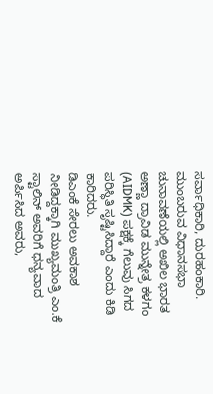ಸರ್ವಾಧಿಕಾರಿ, ದುರಹಂಕಾರಿ. ಮುಂಬರುವ ವಿಧಾನಸಭಾ ಚುನಾವಣೆಯಲ್ಲಿ ಅಖಿಲ ಭಾರತ ಅಣ್ಣಾ ದ್ರಾವಿಡ ಮುನ್ನೇತ್ರ ಕಳಗಂ (AIDMK) ಪಕ್ಷಕ್ಕೆ ಗೆಲುವು ಸಿಗದ ಪರಿಸ್ಥಿತಿ ಸೃಷ್ಟಿಸಿದ್ದಾರೆ ಎಂದು ಕಿಡಿ ಕಾರಿದರು.
ಡಿಎಂಕೆ ಸೇರಲು ಅವಕಾಶ ನೀಡಿದ್ದಕ್ಕಾಗಿ ಮುಖ್ಯಮಂತ್ರಿ ಎಂ.ಕೆ ಸ್ಟಾಲಿನ್ ಅವರಿಗೆ ಧನ್ಯವಾದ ಅರ್ಪಿಸಿದ ಅವರು,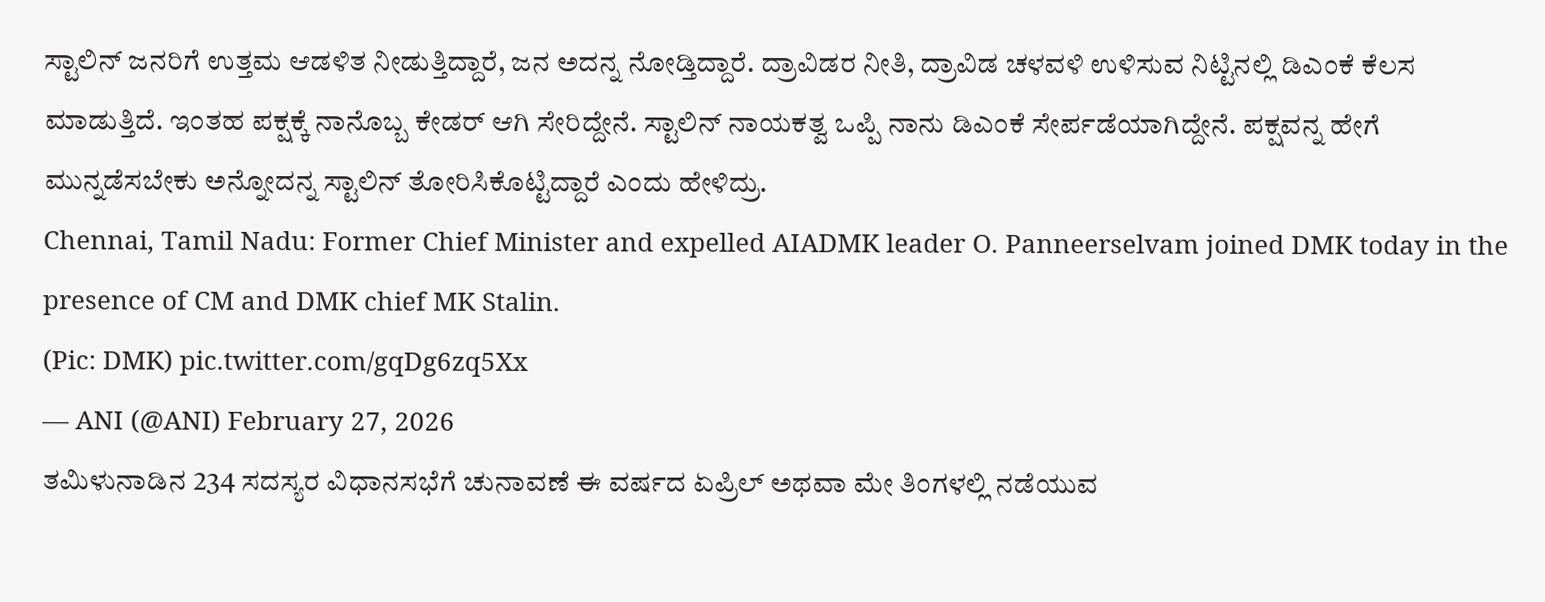ಸ್ಟಾಲಿನ್ ಜನರಿಗೆ ಉತ್ತಮ ಆಡಳಿತ ನೀಡುತ್ತಿದ್ದಾರೆ, ಜನ ಅದನ್ನ ನೋಡ್ತಿದ್ದಾರೆ. ದ್ರಾವಿಡರ ನೀತಿ, ದ್ರಾವಿಡ ಚಳವಳಿ ಉಳಿಸುವ ನಿಟ್ಟಿನಲ್ಲಿ ಡಿಎಂಕೆ ಕೆಲಸ ಮಾಡುತ್ತಿದೆ. ಇಂತಹ ಪಕ್ಷಕ್ಕೆ ನಾನೊಬ್ಬ ಕೇಡರ್ ಆಗಿ ಸೇರಿದ್ದೇನೆ. ಸ್ಟಾಲಿನ್ ನಾಯಕತ್ವ ಒಪ್ಪಿ ನಾನು ಡಿಎಂಕೆ ಸೇರ್ಪಡೆಯಾಗಿದ್ದೇನೆ. ಪಕ್ಷವನ್ನ ಹೇಗೆ ಮುನ್ನಡೆಸಬೇಕು ಅನ್ನೋದನ್ನ ಸ್ಟಾಲಿನ್ ತೋರಿಸಿಕೊಟ್ಟಿದ್ದಾರೆ ಎಂದು ಹೇಳಿದ್ರು.
Chennai, Tamil Nadu: Former Chief Minister and expelled AIADMK leader O. Panneerselvam joined DMK today in the presence of CM and DMK chief MK Stalin.
(Pic: DMK) pic.twitter.com/gqDg6zq5Xx
— ANI (@ANI) February 27, 2026
ತಮಿಳುನಾಡಿನ 234 ಸದಸ್ಯರ ವಿಧಾನಸಭೆಗೆ ಚುನಾವಣೆ ಈ ವರ್ಷದ ಏಪ್ರಿಲ್ ಅಥವಾ ಮೇ ತಿಂಗಳಲ್ಲಿ ನಡೆಯುವ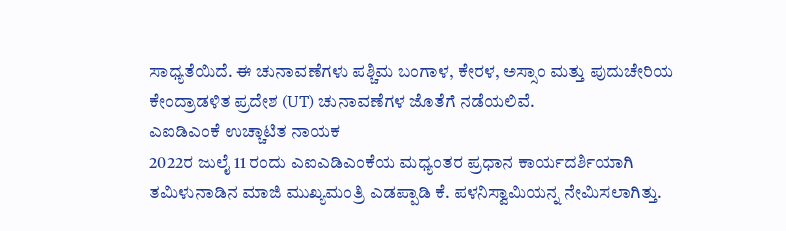ಸಾಧ್ಯತೆಯಿದೆ. ಈ ಚುನಾವಣೆಗಳು ಪಶ್ಚಿಮ ಬಂಗಾಳ, ಕೇರಳ, ಅಸ್ಸಾಂ ಮತ್ತು ಪುದುಚೇರಿಯ ಕೇಂದ್ರಾಡಳಿತ ಪ್ರದೇಶ (UT) ಚುನಾವಣೆಗಳ ಜೊತೆಗೆ ನಡೆಯಲಿವೆ.
ಎಐಡಿಎಂಕೆ ಉಚ್ಚಾಟಿತ ನಾಯಕ
2022ರ ಜುಲೈ 11 ರಂದು ಎಐಎಡಿಎಂಕೆಯ ಮಧ್ಯಂತರ ಪ್ರಧಾನ ಕಾರ್ಯದರ್ಶಿಯಾಗಿ ತಮಿಳುನಾಡಿನ ಮಾಜಿ ಮುಖ್ಯಮಂತ್ರಿ ಎಡಪ್ಪಾಡಿ ಕೆ. ಪಳನಿಸ್ವಾಮಿಯನ್ನ ನೇಮಿಸಲಾಗಿತ್ತು.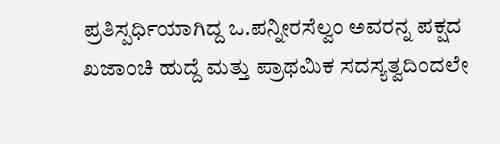ಪ್ರತಿಸ್ಪರ್ಧಿಯಾಗಿದ್ದ ಒ.ಪನ್ನೀರಸೆಲ್ವಂ ಅವರನ್ನ ಪಕ್ಷದ ಖಜಾಂಚಿ ಹುದ್ದೆ ಮತ್ತು ಪ್ರಾಥಮಿಕ ಸದಸ್ಯತ್ವದಿಂದಲೇ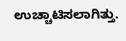ಉಚ್ಚಾಟಿಸಲಾಗಿತ್ತು.